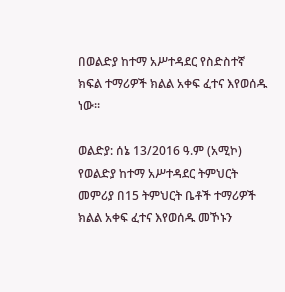በወልድያ ከተማ አሥተዳደር የስድስተኛ ክፍል ተማሪዎች ክልል አቀፍ ፈተና እየወሰዱ ነው።

ወልድያ: ሰኔ 13/2016 ዓ.ም (አሚኮ) የወልድያ ከተማ አሥተዳደር ትምህርት መምሪያ በ15 ትምህርት ቤቶች ተማሪዎች ክልል አቀፍ ፈተና እየወሰዱ መኾኑን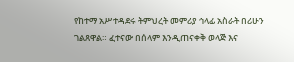የከተማ አሥተዳደሩ ትምህረት መምሪያ ኅላፊ አስራት በሪሁን ገልጸዋል። ፈተናው በሰላም እንዲጠናቀቅ ወላጅ እና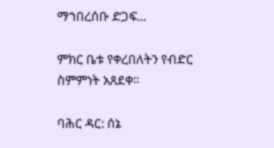ማኀበረሰቡ ድጋፍ...

ምክር ቤቱ የቀረበለትን የብድር ስምምነት አጸደቀ፡፡

ባሕር ዳር: ሰኔ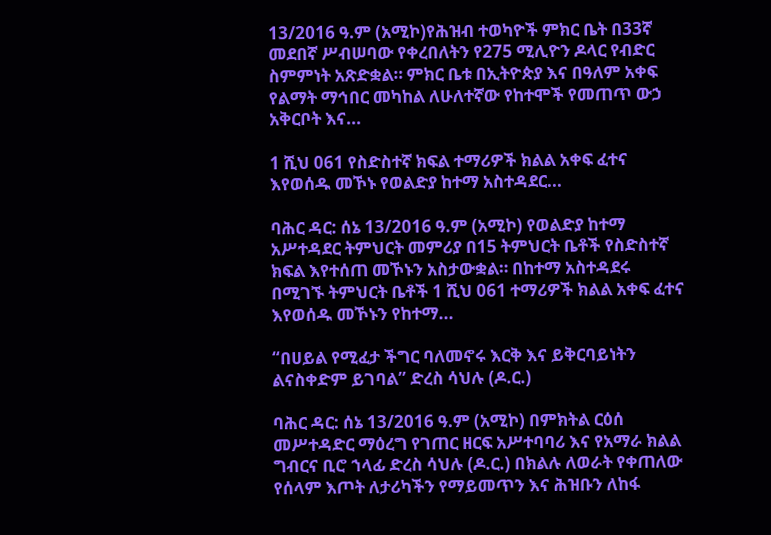13/2016 ዓ.ም (አሚኮ)የሕዝብ ተወካዮች ምክር ቤት በ33ኛ መደበኛ ሥብሠባው የቀረበለትን የ275 ሚሊዮን ዶላር የብድር ስምምነት አጽድቋል። ምክር ቤቱ በኢትዮጵያ እና በዓለም አቀፍ የልማት ማኅበር መካከል ለሁለተኛው የከተሞች የመጠጥ ውኃ አቅርቦት እና...

1 ሺህ 061 የስድስተኛ ክፍል ተማሪዎች ክልል አቀፍ ፈተና እየወሰዱ መኾኑ የወልድያ ከተማ አስተዳደር...

ባሕር ዳር: ሰኔ 13/2016 ዓ.ም (አሚኮ) የወልድያ ከተማ አሥተዳደር ትምህርት መምሪያ በ15 ትምህርት ቤቶች የስድስተኛ ክፍል እየተሰጠ መኾኑን አስታውቋል። በከተማ አስተዳደሩ በሚገኙ ትምህርት ቤቶች 1 ሺህ 061 ተማሪዎች ክልል አቀፍ ፈተና እየወሰዱ መኾኑን የከተማ...

“በሀይል የሚፈታ ችግር ባለመኖሩ እርቅ እና ይቅርባይነትን ልናስቀድም ይገባል” ድረስ ሳህሉ (ዶ.ር.)

ባሕር ዳር: ሰኔ 13/2016 ዓ.ም (አሚኮ) በምክትል ርዕሰ መሥተዳድር ማዕረግ የገጠር ዘርፍ አሥተባባሪ እና የአማራ ክልል ግብርና ቢሮ ኀላፊ ድረስ ሳህሉ (ዶ.ር.) በክልሉ ለወራት የቀጠለው የሰላም እጦት ለታሪካችን የማይመጥን እና ሕዝቡን ለከፋ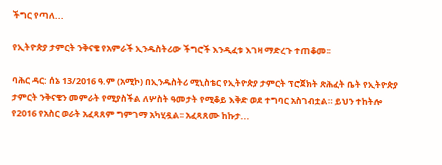ችግር የጣለ...

የኢትዮጵያ ታምርት ንቅናቄ የአምራች ኢንዱስትሪው ችግሮች እንዲፈቱ እገዛ ማድረጉ ተጠቆመ፡፡

ባሕር ዳር: ሰኔ 13/2016 ዓ.ም (አሚኮ) በኢንዱስትሪ ሚኒስቴር የኢትዮጵያ ታምርት ፕሮጀክት ጽሕፈት ቤት የኢትዮጵያ ታምርት ንቅናቄን መምራት የሚያስችል ለሦስት ዓመታት የሚቆይ እቅድ ወደ ተግባር አስገብቷል። ይህን ተከትሎ የ2016 የአስር ወራት አፈጻጸም ግምገማ አካሂዷል፡፡ አፈጻጸሙ ከኩታ...